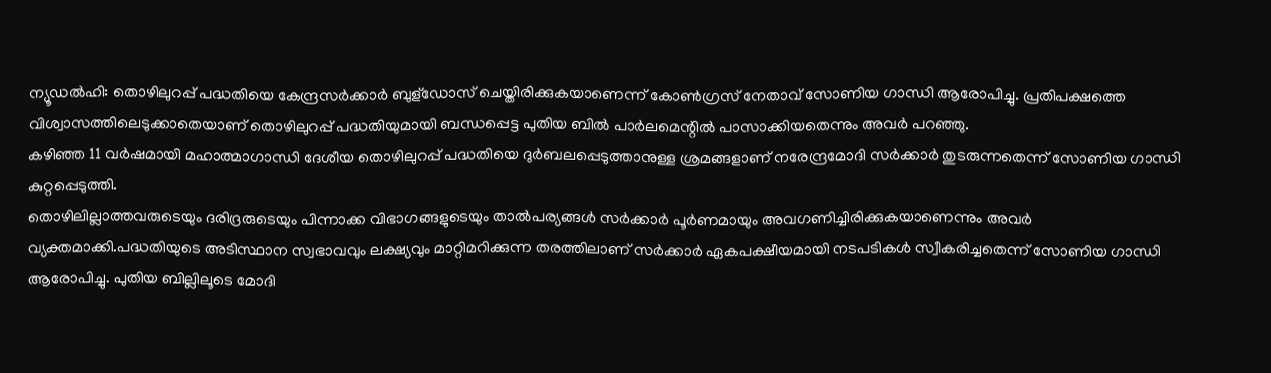ന്യൂഡൽഹി: തൊഴിലുറപ്പ് പദ്ധതിയെ കേന്ദ്രസർക്കാർ ബുള്ഡോസ് ചെയ്തിരിക്കുകയാണെന്ന് കോൺഗ്രസ് നേതാവ് സോണിയ ഗാന്ധി ആരോപിച്ചു. പ്രതിപക്ഷത്തെ വിശ്വാസത്തിലെടുക്കാതെയാണ് തൊഴിലുറപ്പ് പദ്ധതിയുമായി ബന്ധപ്പെട്ട പുതിയ ബിൽ പാർലമെന്റിൽ പാസാക്കിയതെന്നും അവർ പറഞ്ഞു.
കഴിഞ്ഞ 11 വർഷമായി മഹാത്മാഗാന്ധി ദേശീയ തൊഴിലുറപ്പ് പദ്ധതിയെ ദുർബലപ്പെടുത്താനുള്ള ശ്രമങ്ങളാണ് നരേന്ദ്രമോദി സർക്കാർ തുടരുന്നതെന്ന് സോണിയ ഗാന്ധി കുറ്റപ്പെടുത്തി.
തൊഴിലില്ലാത്തവരുടെയും ദരിദ്രരുടെയും പിന്നാക്ക വിഭാഗങ്ങളുടെയും താൽപര്യങ്ങൾ സർക്കാർ പൂർണമായും അവഗണിച്ചിരിക്കുകയാണെന്നും അവർ വ്യക്തമാക്കി.പദ്ധതിയുടെ അടിസ്ഥാന സ്വഭാവവും ലക്ഷ്യവും മാറ്റിമറിക്കുന്ന തരത്തിലാണ് സർക്കാർ ഏകപക്ഷീയമായി നടപടികൾ സ്വീകരിച്ചതെന്ന് സോണിയ ഗാന്ധി ആരോപിച്ചു. പുതിയ ബില്ലിലൂടെ മോദി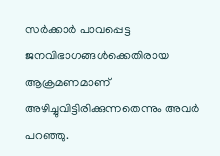സർക്കാർ പാവപ്പെട്ട ജനവിഭാഗങ്ങൾക്കെതിരായ ആക്രമണമാണ് അഴിച്ചുവിട്ടിരിക്കുന്നതെന്നും അവർ പറഞ്ഞു.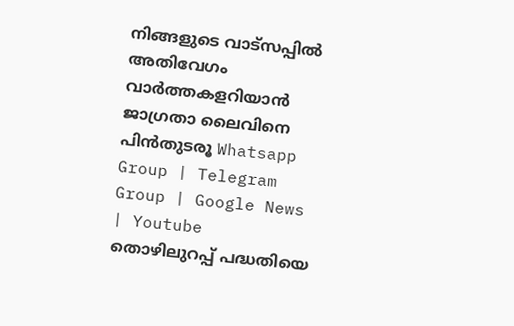നിങ്ങളുടെ വാട്സപ്പിൽ അതിവേഗം വാർത്തകളറിയാൻ ജാഗ്രതാ ലൈവിനെ പിൻതുടരൂ Whatsapp Group | Telegram Group | Google News | Youtube
തൊഴിലുറപ്പ് പദ്ധതിയെ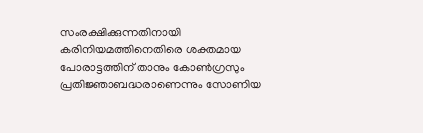സംരക്ഷിക്കുന്നതിനായി കരിനിയമത്തിനെതിരെ ശക്തമായ പോരാട്ടത്തിന് താനും കോൺഗ്രസും പ്രതിജ്ഞാബദ്ധരാണെന്നും സോണിയ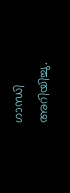ഗാന്ധി അറിയിച്ചു.